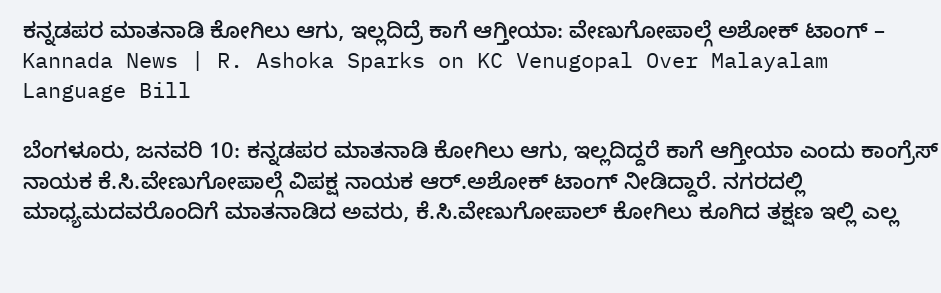ಕನ್ನಡಪರ ಮಾತನಾಡಿ ಕೋಗಿಲು ಆಗು, ಇಲ್ಲದಿದ್ರೆ ಕಾಗೆ ಆಗ್ತೀಯಾ: ವೇಣುಗೋಪಾಲ್ಗೆ ಅಶೋಕ್ ಟಾಂಗ್ – Kannada News | R. Ashoka Sparks on KC Venugopal Over Malayalam Language Bill

ಬೆಂಗಳೂರು, ಜನವರಿ 10: ಕನ್ನಡಪರ ಮಾತನಾಡಿ ಕೋಗಿಲು ಆಗು, ಇಲ್ಲದಿದ್ದರೆ ಕಾಗೆ ಆಗ್ತೀಯಾ ಎಂದು ಕಾಂಗ್ರೆಸ್ ನಾಯಕ ಕೆ.ಸಿ.ವೇಣುಗೋಪಾಲ್ಗೆ ವಿಪಕ್ಷ ನಾಯಕ ಆರ್.ಅಶೋಕ್ ಟಾಂಗ್ ನೀಡಿದ್ದಾರೆ. ನಗರದಲ್ಲಿ ಮಾಧ್ಯಮದವರೊಂದಿಗೆ ಮಾತನಾಡಿದ ಅವರು, ಕೆ.ಸಿ.ವೇಣುಗೋಪಾಲ್ ಕೋಗಿಲು ಕೂಗಿದ ತಕ್ಷಣ ಇಲ್ಲಿ ಎಲ್ಲ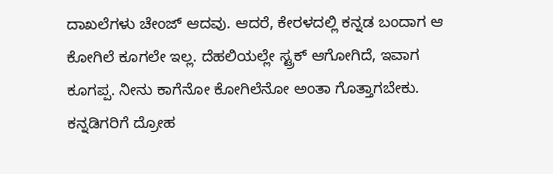ದಾಖಲೆಗಳು ಚೇಂಜ್ ಆದವು. ಆದರೆ, ಕೇರಳದಲ್ಲಿ ಕನ್ನಡ ಬಂದಾಗ ಆ ಕೋಗಿಲೆ ಕೂಗಲೇ ಇಲ್ಲ. ದೆಹಲಿಯಲ್ಲೇ ಸ್ಟ್ರಕ್ ಆಗೋಗಿದೆ, ಇವಾಗ ಕೂಗಪ್ಪ. ನೀನು ಕಾಗೆನೋ ಕೋಗಿಲೆನೋ ಅಂತಾ ಗೊತ್ತಾಗಬೇಕು. ಕನ್ನಡಿಗರಿಗೆ ದ್ರೋಹ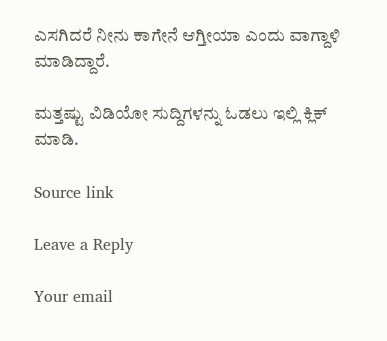ಎಸಗಿದರೆ ನೀನು ಕಾಗೇನೆ ಆಗ್ತೀಯಾ ಎಂದು ವಾಗ್ದಾಳಿ ಮಾಡಿದ್ದಾರೆ.

ಮತ್ತಷ್ಟು ವಿಡಿಯೋ ಸುದ್ದಿಗಳನ್ನು ಓಡಲು ಇಲ್ಲಿ ಕ್ಲಿಕ್ ಮಾಡಿ.

Source link

Leave a Reply

Your email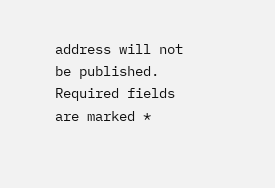address will not be published. Required fields are marked *